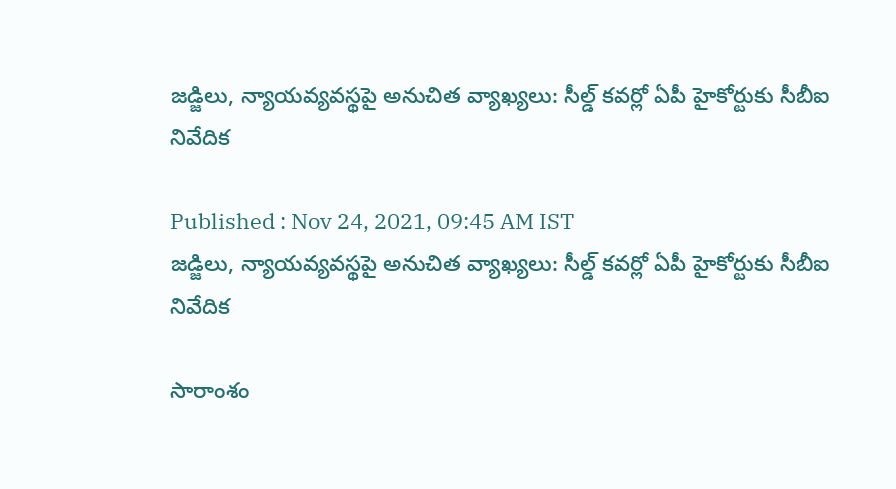జడ్జిలు, న్యాయవ్యవస్థపై అనుచిత వ్యాఖ్యలు: సీల్డ్ కవర్లో ఏపీ హైకోర్టుకు సీబీఐ నివేదిక

Published : Nov 24, 2021, 09:45 AM IST
జడ్జిలు, న్యాయవ్యవస్థపై అనుచిత వ్యాఖ్యలు: సీల్డ్ కవర్లో ఏపీ హైకోర్టుకు సీబీఐ నివేదిక

సారాంశం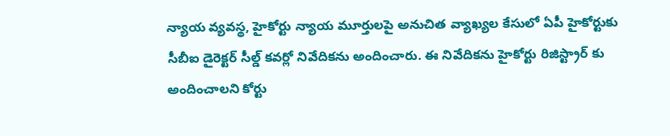న్యాయ వ్యవస్థ, హైకోర్టు న్యాయ మూర్తులపై అనుచిత వ్యాఖ్యల కేసులో ఏపీ హైకోర్టుకు సీబీఐ డైరెక్టర్ సీల్డ్ కవర్లో నివేదికను అందించారు. ఈ నివేదికను హైకోర్టు రిజిస్ట్రార్ కు అందించాలని కోర్టు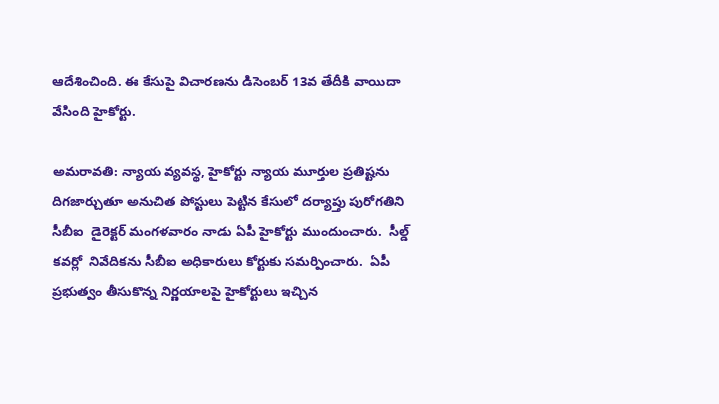ఆదేశించింది. ఈ కేసుపై విచారణను డిసెంబర్ 13వ తేదీకి వాయిదా వేసింది హైకోర్టు.

అమరావతి: న్యాయ వ్యవస్థ, హైకోర్టు న్యాయ మూర్తుల ప్రతిష్టను దిగజార్చుతూ అనుచిత పోస్టులు పెట్టిన కేసులో దర్యాప్తు పురోగతిని  సీబీఐ  డైరెక్టర్ మంగళవారం నాడు ఏపీ హైకోర్టు ముందుంచారు.  సీల్డ్ కవర్లో  నివేదికను సీబీఐ అధికారులు కోర్టుకు సమర్పించారు.  ఏపీ ప్రభుత్వం తీసుకొన్న నిర్ణయాలపై హైకోర్టులు ఇచ్చిన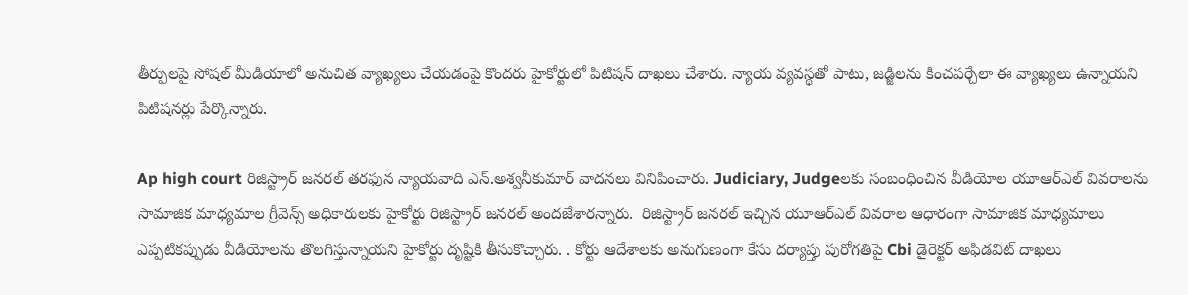తీర్పులపై సోషల్ మీడియాలో అనుచిత వ్యాఖ్యలు చేయడంపై కొందరు హైకోర్టులో పిటిషన్ దాఖలు చేశారు. న్యాయ వ్యవస్థతో పాటు, జడ్జిలను కించపర్చేలా ఈ వ్యాఖ్యలు ఉన్నాయని పిటిషనర్లు పేర్కొన్నారు.

Ap high court రిజిస్ట్రార్‌ జనరల్‌ తరఫున న్యాయవాది ఎన్‌.అశ్వనీకుమార్‌ వాదనలు వినిపించారు. Judiciary, Judgeలకు సంబంధించిన వీడియోల యూఆర్‌ఎల్‌ వివరాలను సామాజిక మాధ్యమాల గ్రీవెన్స్‌ అధికారులకు హైకోర్టు రిజిస్ట్రార్‌ జనరల్‌ అందజేశారన్నారు.  రిజిస్ట్రార్‌ జనరల్‌ ఇచ్చిన యూఆర్‌ఎల్‌ వివరాల ఆధారంగా సామాజిక మాధ్యమాలు ఎప్పటికప్పుడు వీడియోలను తొలగిస్తున్నాయని హైకోర్టు దృష్టికి తీసుకొచ్చారు. . కోర్టు ఆదేశాలకు అనుగుణంగా కేసు దర్యాప్తు పురోగతిపై Cbi డైరెక్టర్‌ అఫిడవిట్‌ దాఖలు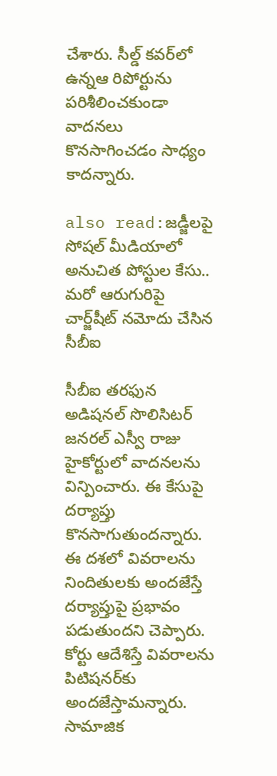చేశారు. సీల్డ్‌ కవర్‌లో ఉన్నఆ రిపోర్టును పరిశీలించకుండా వాదనలు కొనసాగించడం సాధ్యం కాదన్నారు.

also read:జడ్జీలపై సోషల్‌ మీడియాలో అనుచిత పోస్టుల కేసు.. మరో ఆరుగురిపై చార్జ్‌షీట్‌ నమోదు చేసిన సీబీఐ

సీబీఐ తరఫున అడిషనల్‌ సొలిసిటర్‌ జనరల్‌ ఎస్వీ రాజు హైకోర్టులో వాదనలను విన్పించారు. ఈ కేసుపై దర్యాప్తు కొనసాగుతుందన్నారు. ఈ దశలో వివరాలను నిందితులకు అందజేస్తే దర్యాప్తుపై ప్రభావం పడుతుందని చెప్పారు.  కోర్టు ఆదేశిస్తే వివరాలను పిటిషనర్‌కు అందజేస్తామన్నారు. సామాజిక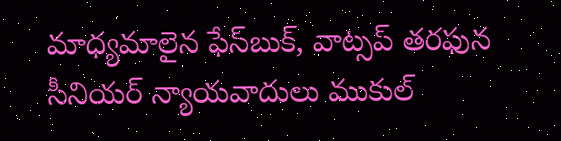మాధ్యమాలైన ఫేస్‌బుక్‌, వాట్సప్‌ తరఫున సీనియర్‌ న్యాయవాదులు ముకుల్‌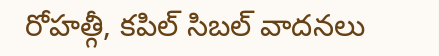రోహత్గీ, కపిల్‌ సిబల్‌ వాదనలు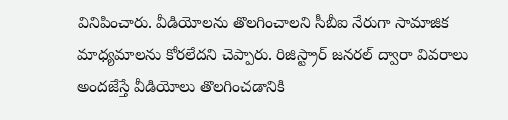వినిపించారు. వీడియోలను తొలగించాలని సీబీఐ నేరుగా సామాజిక మాధ్యమాలను కోరలేదని చెప్పారు. రిజిస్ట్రార్‌ జనరల్‌ ద్వారా వివరాలు అందజేస్తే వీడియోలు తొలగించడానికి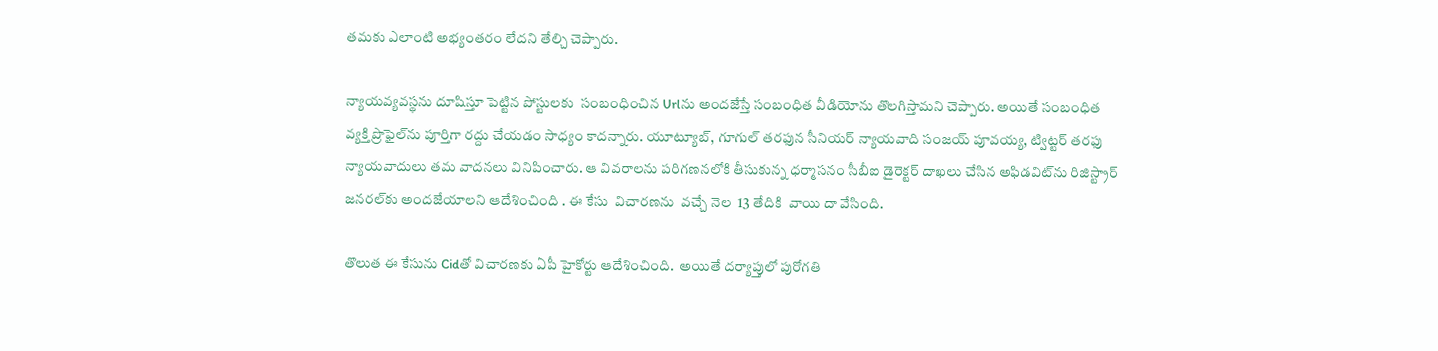తమకు ఎలాంటి అభ్యంతరం లేదని తేల్చి చెప్పారు.

న్యాయవ్యవస్థను దూషిస్తూ పెట్టిన పోస్టులకు  సంబంధించిన Urlను అందజేస్తే సంబంధిత వీడియోను తొలగిస్తామని చెప్పారు. అయితే సంబంధిత వ్యక్తి ప్రొఫైల్‌ను పూర్తిగా రద్దు చేయడం సాధ్యం కాదన్నారు. యూట్యూబ్‌, గూగుల్‌ తరఫున సీనియర్‌ న్యాయవాది సంజయ్‌ పూవయ్య, ట్విట్టర్‌ తరఫు న్యాయవాదులు తమ వాదనలు వినిపించారు. ఆ వివరాలను పరిగణనలోకి తీసుకున్న ధర్మాసనం సీబీఐ డైరెక్టర్‌ దాఖలు చేసిన అఫిడవిట్‌ను రిజిస్ట్రార్‌ జనరల్‌కు అందజేయాలని ఆదేశించింది . ఈ కేసు  విచారణను  వచ్చే నెల  13 తేదికి  వాయి దా వేసింది.

తొలుత ఈ కేసును Cidతో విచారణకు ఏపీ హైకోర్టు ఆదేశించింది.  అయితే దర్యాప్తులో పురోగతి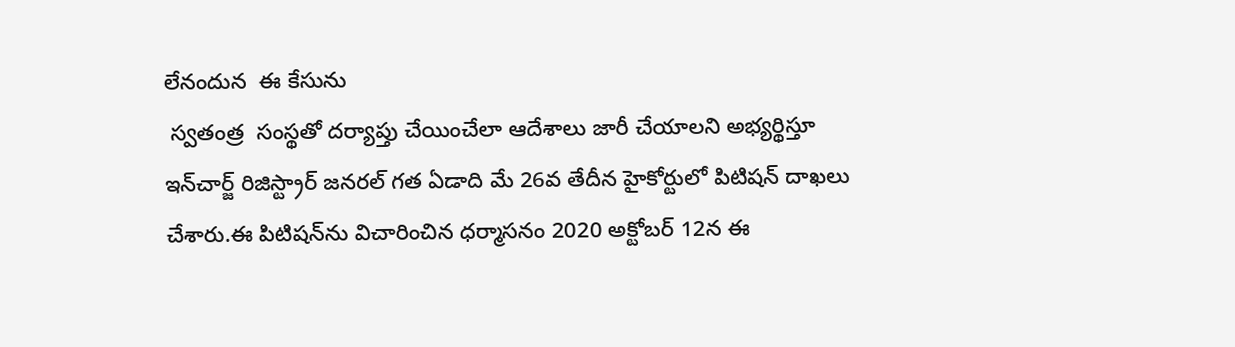లేనందున  ఈ కేసును
 స్వతంత్ర  సంస్థతో దర్యాప్తు చేయించేలా ఆదేశాలు జారీ చేయాలని అభ్యర్థిస్తూ ఇన్‌చార్జ్‌ రిజిస్ట్రార్‌ జనరల్‌ గత ఏడాది మే 26వ తేదీన హైకోర్టులో పిటిషన్‌ దాఖలు చేశారు.ఈ పిటిషన్‌ను విచారించిన ధర్మాసనం 2020 అక్టోబర్‌ 12న ఈ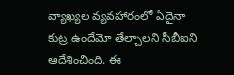వ్యాఖ్యల వ్యవహారంలో ఏదైనా కుట్ర ఉందేమో తేల్చాలని సీబీఐని ఆదేశించింది. ఈ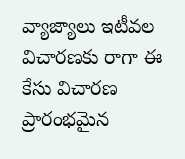వ్యాజ్యాలు ఇటీవల విచారణకు రాగా ఈ కేసు విచారణ ప్రారంభమైన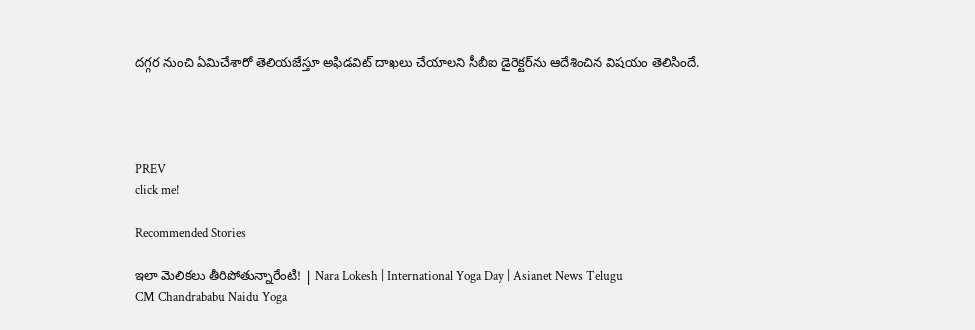దగ్గర నుంచి ఏమిచేశారో తెలియజేస్తూ అఫిడవిట్‌ దాఖలు చేయాలని సీబీఐ డైరెక్టర్‌ను ఆదేశించిన విషయం తెలిసిందే.




PREV
click me!

Recommended Stories

ఇలా మెలికలు తీరిపోతున్నారేంటి! | Nara Lokesh | International Yoga Day | Asianet News Telugu
CM Chandrababu Naidu Yoga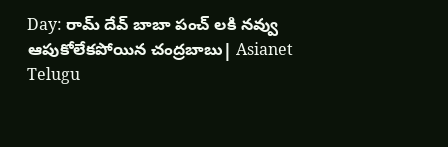Day: రామ్ దేవ్ బాబా పంచ్ లకి నవ్వు ఆపుకోలేకపోయిన చంద్రబాబు| Asianet Telugu